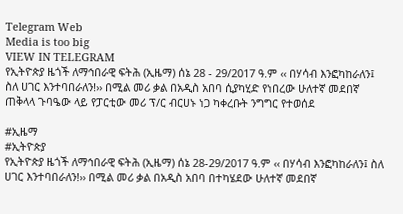Telegram Web
Media is too big
VIEW IN TELEGRAM
የኢትዮጵያ ዜጎች ለማኅበራዊ ፍትሕ (ኢዜማ) ሰኔ 28 - 29/2017 ዓ.ም ‹‹ በሃሳብ እንፎካከራለን፤ ስለ ሀገር እንተባበራለን!›› በሚል መሪ ቃል በአዲስ አበባ ሲያካሂድ የነበረው ሁለተኛ መደበኛ ጠቅላላ ጉባዔው ላይ የፓርቲው መሪ ፕ/ር ብርሀኑ ነጋ ካቀረቡት ንግግር የተወሰደ

#ኢዜማ
#ኢትዮጵያ
የኢትዮጵያ ዜጎች ለማኅበራዊ ፍትሕ (ኢዜማ) ሰኔ 28-29/2017 ዓ.ም ‹‹ በሃሳብ እንፎካከራለን፤ ስለ ሀገር እንተባበራለን!›› በሚል መሪ ቃል በአዲስ አበባ በተካሄደው ሁለተኛ መደበኛ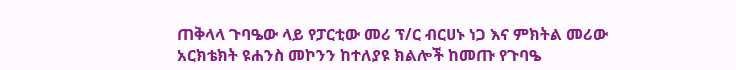ጠቅላላ ጉባዔው ላይ የፓርቲው መሪ ፕ/ር ብርሀኑ ነጋ እና ምክትል መሪው አርክቴክት ዩሐንስ መኮንን ከተለያዩ ክልሎች ከመጡ የጉባዔ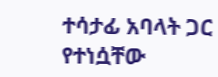ተሳታፊ አባላት ጋር የተነሷቸው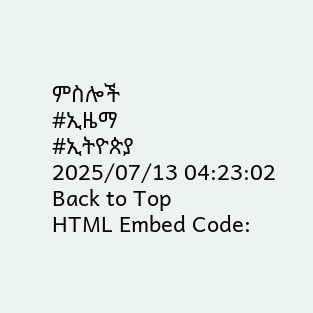ምስሎች
#ኢዜማ
#ኢትዮጵያ
2025/07/13 04:23:02
Back to Top
HTML Embed Code: